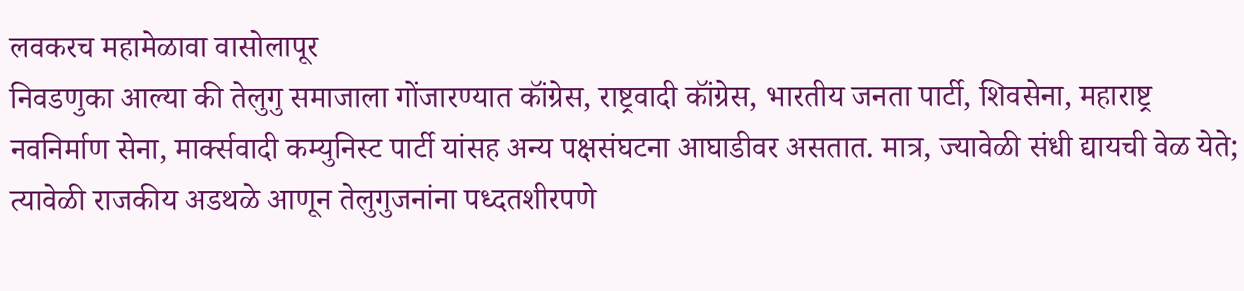लवकरच महामेळावा वासोलापूर
निवडणुका आल्या की तेलुगु समाजाला गोंजारण्यात कॉंग्रेस, राष्ट्रवादी कॉंग्रेस, भारतीय जनता पार्टी, शिवसेना, महाराष्ट्र नवनिर्माण सेना, मार्क्सवादी कम्युनिस्ट पार्टी यांसह अन्य पक्षसंघटना आघाडीवर असतात. मात्र, ज्यावेळी संधी द्यायची वेळ येते; त्यावेळी राजकीय अडथळे आणून तेलुगुजनांना पध्दतशीरपणे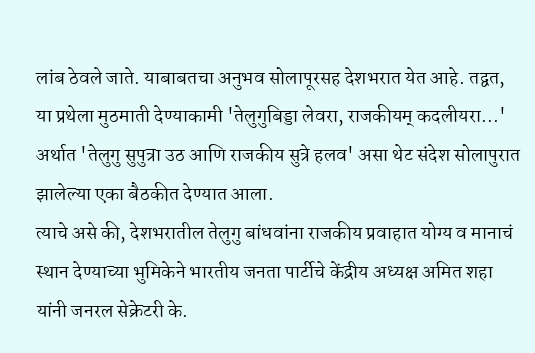लांब ठेवले जाते. याबाबतचा अनुभव सोलापूरसह देशभरात येत आहे. तद्वत, या प्रथेला मुठमाती देण्याकामी 'तेलुगुबिड्डा लेवरा, राजकीयम् कदलीयरा...' अर्थात 'तेलुगु सुपुत्रा उठ आणि राजकीय सुत्रे हलव' असा थेट संदेश सोलापुरात झालेल्या एका बैठकीत देण्यात आला.
त्याचे असे की, देशभरातील तेलुगु बांधवांना राजकीय प्रवाहात योग्य व मानाचं स्थान देण्याच्या भुमिकेने भारतीय जनता पार्टीचे केंद्रीय अध्यक्ष अमित शहा यांनी जनरल सेक्रेटरी के.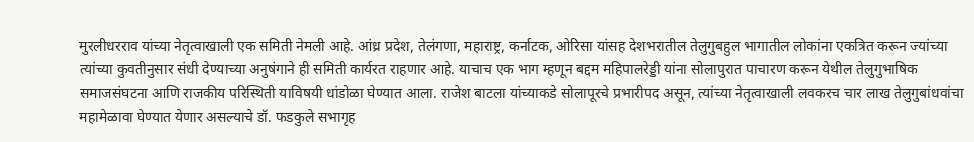मुरलीधरराव यांच्या नेतृत्वाखाली एक समिती नेमली आहे. आंध्र प्रदेश, तेलंगणा, महाराष्ट्र, कर्नाटक, ओरिसा यांसह देशभरातील तेलुगुबहुल भागातील लोकांना एकत्रित करून ज्यांच्या त्यांच्या कुवतीनुसार संधी देण्याच्या अनुषंगाने ही समिती कार्यरत राहणार आहे. याचाच एक भाग म्हणून बद्दम महिपालरेड्डी यांना सोलापुरात पाचारण करून येथील तेलुगुभाषिक समाजसंघटना आणि राजकीय परिस्थिती याविषयी धांडोळा घेण्यात आला. राजेश बाटला यांच्याकडे सोलापूरचे प्रभारीपद असून, त्यांच्या नेतृत्वाखाली लवकरच चार लाख तेलुगुबांधवांचा महामेळावा घेण्यात येणार असल्याचे डॉ. फडकुले सभागृह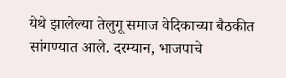येथे झालेल्या तेलुगू समाज वेदिकाच्या बैठकीत सांगण्यात आले. दरम्यान, भाजपाचे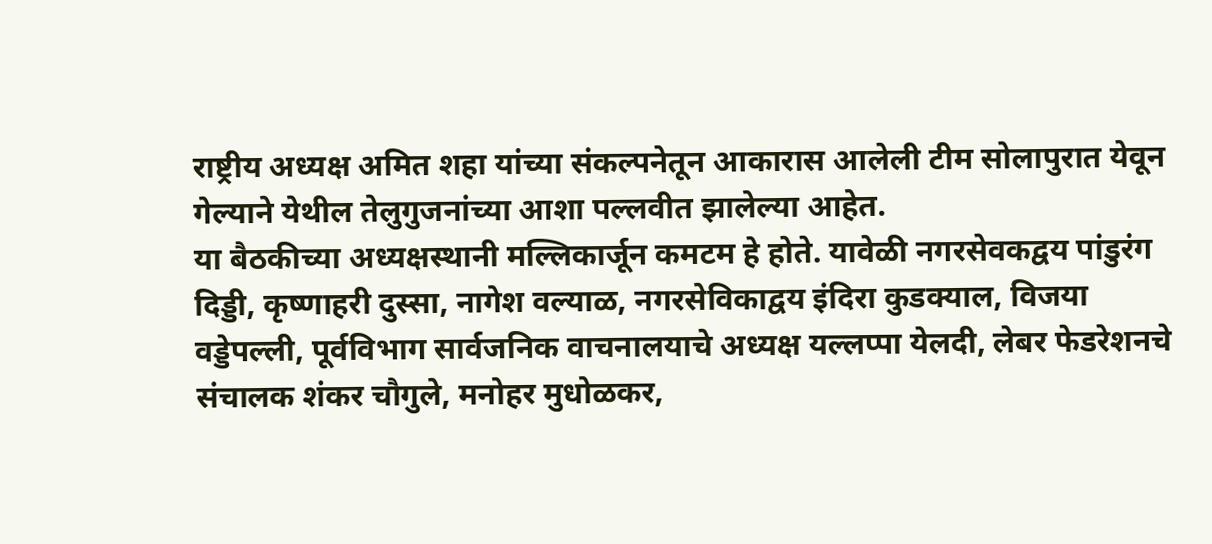राष्ट्रीय अध्यक्ष अमित शहा यांच्या संकल्पनेतून आकारास आलेली टीम सोलापुरात येवून गेल्याने येथील तेलुगुजनांच्या आशा पल्लवीत झालेल्या आहेत.
या बैठकीच्या अध्यक्षस्थानी मल्लिकार्जून कमटम हे होते. यावेळी नगरसेवकद्वय पांडुरंग दिड्डी, कृष्णाहरी दुस्सा, नागेश वल्याळ, नगरसेविकाद्वय इंदिरा कुडक्याल, विजया वड्डेपल्ली, पूर्वविभाग सार्वजनिक वाचनालयाचे अध्यक्ष यल्लप्पा येलदी, लेबर फेडरेशनचे संचालक शंकर चौगुले, मनोहर मुधोळकर,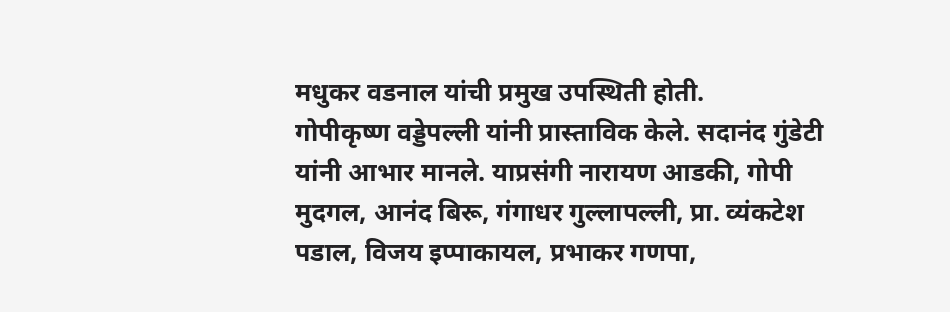मधुकर वडनाल यांची प्रमुख उपस्थिती होती.
गोपीकृष्ण वड्डेपल्ली यांनी प्रास्ताविक केले. सदानंद गुंडेटी यांनी आभार मानले. याप्रसंगी नारायण आडकी, गोपी मुदगल, आनंद बिरू, गंगाधर गुल्लापल्ली, प्रा. व्यंकटेश पडाल, विजय इप्पाकायल, प्रभाकर गणपा,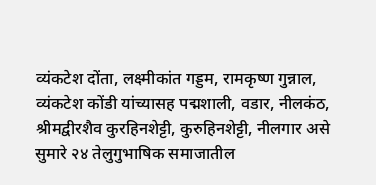व्यंकटेश दोंता, लक्ष्मीकांत गड्डम, रामकृष्ण गुन्नाल, व्यंकटेश कोंडी यांच्यासह पद्मशाली, वडार, नीलकंठ, श्रीमद्वीरशैव कुरहिनशेट्टी, कुरुहिनशेट्टी, नीलगार असे सुमारे २४ तेलुगुभाषिक समाजातील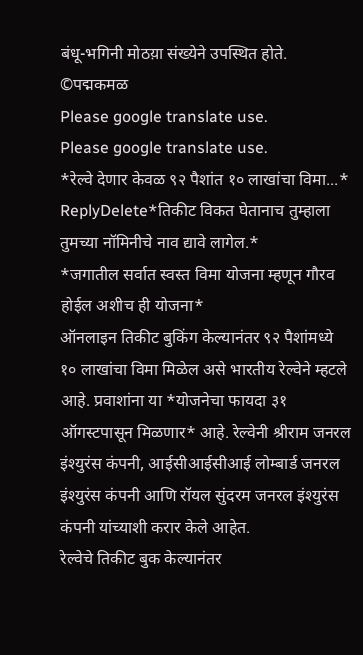बंधू-भगिनी मोठय़ा संख्येने उपस्थित होते.
©पद्मकमळ
Please google translate use.
Please google translate use.
*रेल्वे देणार केवळ ९२ पैशांत १० लाखांचा विमा...*
ReplyDelete*तिकीट विकत घेतानाच तुम्हाला तुमच्या नॉमिनीचे नाव द्यावे लागेल.*
*जगातील सर्वात स्वस्त विमा योजना म्हणून गौरव होईल अशीच ही योजना*
ऑनलाइन तिकीट बुकिंग केल्यानंतर ९२ पैशांमध्ये १० लाखांचा विमा मिळेल असे भारतीय रेल्वेने म्हटले आहे. प्रवाशांना या *योजनेचा फायदा ३१ ऑगस्टपासून मिळणार* आहे. रेल्वेनी श्रीराम जनरल इंश्युरंस कंपनी, आईसीआईसीआई लोम्बार्ड जनरल इंश्युरंस कंपनी आणि रॉयल सुंदरम जनरल इंश्युरंस कंपनी यांच्याशी करार केले आहेत.
रेल्वेचे तिकीट बुक केल्यानंतर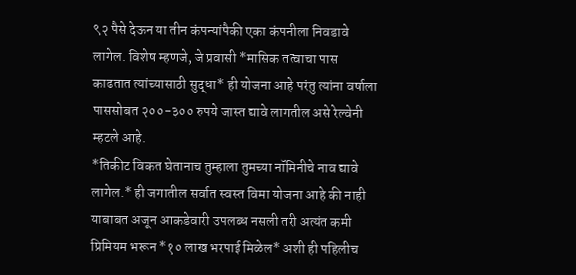९२ पैसे देऊन या तीन कंपन्यांपैकी एका कंपनीला निवडावे लागेल. विशेष म्हणजे, जे प्रवासी *मासिक तत्वाचा पास काढतात त्यांच्यासाठी सुद्धा* ही योजना आहे परंतु त्यांना वर्षाला पाससोबत २००-३०० रुपये जास्त द्यावे लागतील असे रेल्वेनी म्हटले आहे.
*तिकीट विकत घेतानाच तुम्हाला तुमच्या नॉमिनीचे नाव द्यावे लागेल.* ही जगातील सर्वात स्वस्त विमा योजना आहे की नाही याबाबत अजून आकडेवारी उपलब्ध नसली तरी अत्यंत कमी प्रिमियम भरून *१० लाख भरपाई मिळेल* अशी ही पहिलीच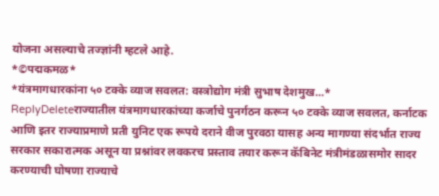योजना असल्याचे तज्ज्ञांनी म्हटले आहे.
*©पद्मकमळ*
*यंत्रमागधारकांना ५० टक्के व्याज सवलत: वस्त्रोद्योग मंत्री सुभाष देशमुख...*
ReplyDeleteराज्यातील यंत्रमागधारकांच्या कर्जाचे पुनर्गठन करून ५० टक्के व्याज सवलत, कर्नाटक आणि इतर राज्याप्रमाणे प्रती युनिट एक रूपये दराने वीज पुरवठा यासह अन्य मागण्या संदर्भात राज्य सरकार सकारात्मक असून या प्रश्नांवर लवकरच प्रस्ताव तयार करून कॅबिनेट मंत्रीमंडळासमोर सादर करण्याची घोषणा राज्याचे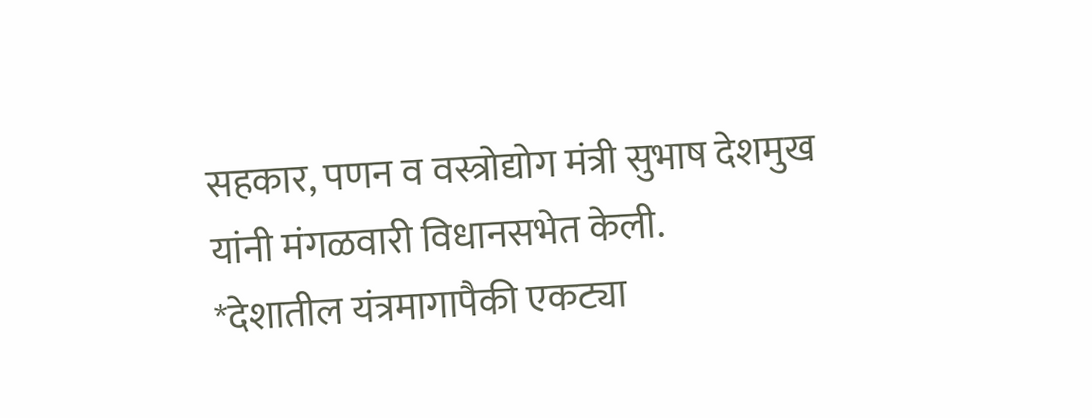सहकार, पणन व वस्त्रोद्योग मंत्री सुभाष देशमुख यांनी मंगळवारी विधानसभेत केली.
*देशातील यंत्रमागापैकी एकट्या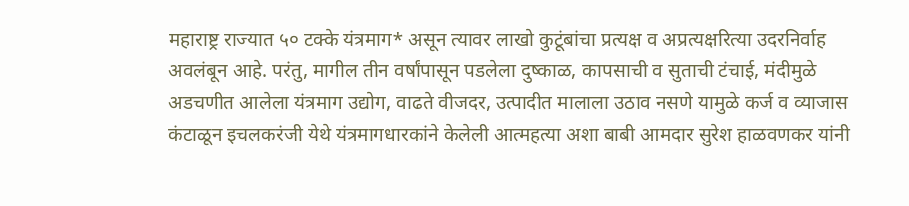महाराष्ट्र राज्यात ५० टक्के यंत्रमाग* असून त्यावर लाखो कुटूंबांचा प्रत्यक्ष व अप्रत्यक्षरित्या उदरनिर्वाह अवलंबून आहे. परंतु, मागील तीन वर्षांपासून पडलेला दुष्काळ, कापसाची व सुताची टंचाई, मंदीमुळे अडचणीत आलेला यंत्रमाग उद्योग, वाढते वीजदर, उत्पादीत मालाला उठाव नसणे यामुळे कर्ज व व्याजास कंटाळून इचलकरंजी येथे यंत्रमागधारकांने केलेली आत्महत्या अशा बाबी आमदार सुरेश हाळवणकर यांनी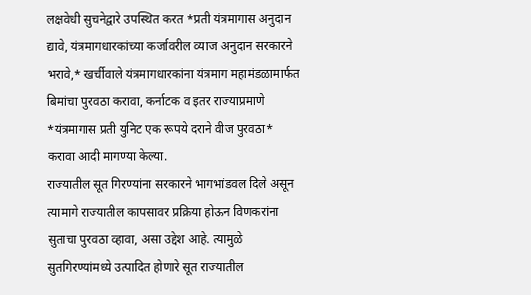लक्षवेधी सुचनेद्वारे उपस्थित करत *प्रती यंत्रमागास अनुदान द्यावे, यंत्रमागधारकांच्या कर्जावरील व्याज अनुदान सरकारने भरावे,* खर्चीवाले यंत्रमागधारकांना यंत्रमाग महामंडळामार्फत बिमांचा पुरवठा करावा, कर्नाटक व इतर राज्याप्रमाणे *यंत्रमागास प्रती युनिट एक रूपये दराने वीज पुरवठा* करावा आदी मागण्या केल्या.
राज्यातील सूत गिरण्यांना सरकारने भागभांडवल दिले असून त्यामागे राज्यातील कापसावर प्रक्रिया होऊन विणकरांना सुताचा पुरवठा व्हावा, असा उद्देश आहे. त्यामुळे सुतगिरण्यांमध्ये उत्पादित होणारे सूत राज्यातील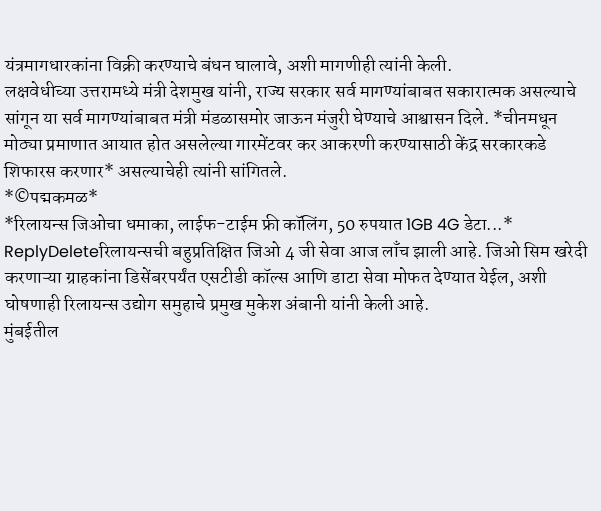यंत्रमागधारकांना विक्री करण्याचे बंधन घालावे, अशी मागणीही त्यांनी केली.
लक्षवेधीच्या उत्तरामध्ये मंत्री देशमुख यांनी, राज्य सरकार सर्व मागण्यांबाबत सकारात्मक असल्याचे सांगून या सर्व मागण्यांबाबत मंत्री मंडळासमोर जाऊन मंजुरी घेण्याचे आश्वासन दिले. *चीनमधून मोठ्या प्रमाणात आयात होत असलेल्या गारमेंटवर कर आकरणी करण्यासाठी केंद्र सरकारकडे शिफारस करणार* असल्याचेही त्यांनी सांगितले.
*©पद्मकमळ*
*रिलायन्स जिओचा धमाका, लाईफ-टाईम फ्री कॉलिंग, 50 रुपयात 1GB 4G डेटा...*
ReplyDeleteरिलायन्सची बहुप्रतिक्षित जिओ 4 जी सेवा आज लाँच झाली आहे. जिओ सिम खरेदी करणाऱ्या ग्राहकांना डिसेंबरपर्यंत एसटीडी कॉल्स आणि डाटा सेवा मोफत देण्यात येईल, अशी घोषणाही रिलायन्स उद्योग समुहाचे प्रमुख मुकेश अंबानी यांनी केली आहे.
मुंबईतील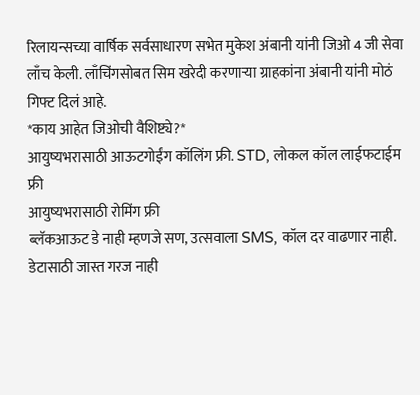रिलायन्सच्या वार्षिक सर्वसाधारण सभेत मुकेश अंबानी यांनी जिओ 4 जी सेवा लाँच केली. लाँचिंगसोबत सिम खरेदी करणाऱ्या ग्राहकांना अंबानी यांनी मोठं गिफ्ट दिलं आहे.
*काय आहेत जिओची वैशिष्ट्ये?*
आयुष्यभरासाठी आऊटगोईंग कॉलिंग फ्री. STD, लोकल कॉल लाईफटाईम फ्री
आयुष्यभरासाठी रोमिंग फ्री
ब्लॅकआऊट डे नाही म्हणजे सण, उत्सवाला SMS, कॉल दर वाढणार नाही.
डेटासाठी जास्त गरज नाही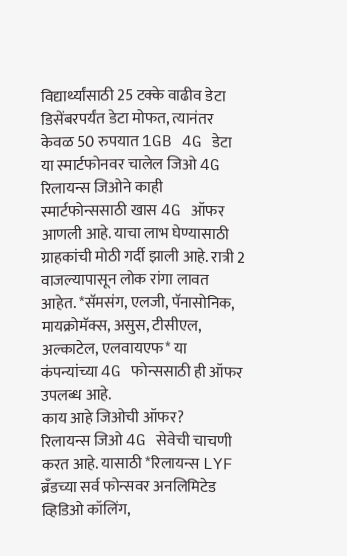विद्यार्थ्यांसाठी 25 टक्के वाढीव डेटा
डिसेंबरपर्यंत डेटा मोफत, त्यानंतर केवळ 50 रुपयात 1GB 4G डेटा
या स्मार्टफोनवर चालेल जिओ 4G
रिलायन्स जिओने काही स्मार्टफोन्ससाठी खास 4G ऑफर आणली आहे. याचा लाभ घेण्यासाठी ग्राहकांची मोठी गर्दी झाली आहे. रात्री 2 वाजल्यापासून लोक रांगा लावत आहेत. *सॅमसंग, एलजी, पॅनासोनिक, मायक्रोमॅक्स, असुस, टीसीएल, अल्काटेल, एलवायएफ* या कंपन्यांच्या 4G फोन्ससाठी ही ऑफर उपलब्ध आहे.
काय आहे जिओची ऑफर?
रिलायन्स जिओ 4G सेवेची चाचणी करत आहे. यासाठी *रिलायन्स LYF ब्रँडच्या सर्व फोन्सवर अनलिमिटेड व्हिडिओ कॉलिंग,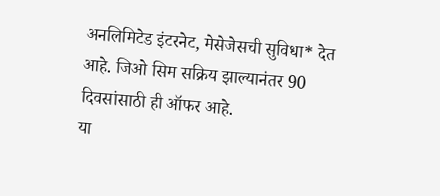अनलिमिटेड इंटरनेट, मेसेजेसची सुविधा* देत आहे. जिओ सिम सक्रिय झाल्यानंतर 90 दिवसांसाठी ही ऑफर आहे.
या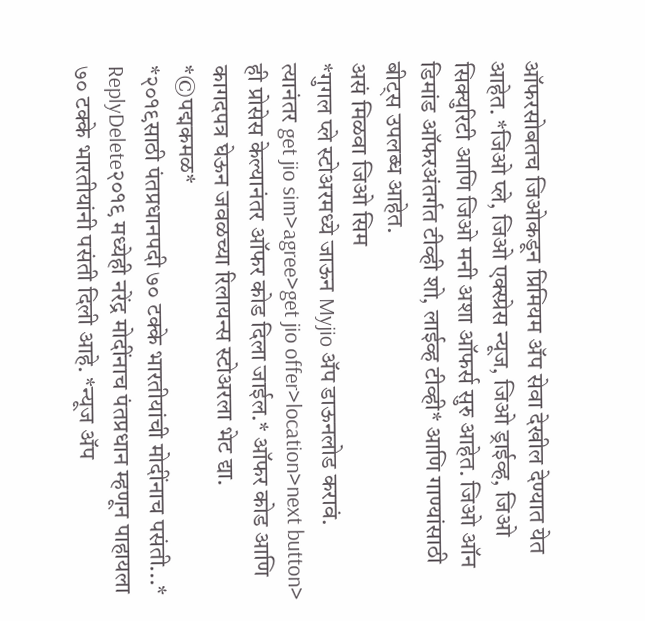ऑफरसोबतच जिओकडून प्रिमियम ॲप सेवा देखील देण्यात येत आहेत. *जिओ प्ले, जिओ एक्स्प्रेस न्यूज, जिओ ड्राईव्ह, जिओ सिक्युरिटी आणि जिओ मनी अशा ऑफर्स सुरु आहेत. जिओ ऑन डिमांड ऑफरअंतर्गत टीव्ही शो, लाईव्ह टीव्ही* आणि गाण्यांसाठी बीट्स उपलब्ध आहेत.
असं मिळवा जिओ सिम
*गुगल प्ले स्टोअरमध्ये जाऊन Myjio ॲप डाऊनलोड करावं.
त्यानंतर get jio sim>agree>get jio offer>location>next button>
ही प्रोसेस केल्यानंतर ऑफर कोड दिला जाईल.* ऑफर कोड आणि कागदपत्र घेऊन जवळच्या रिलायन्स स्टोअरला भेट द्या.
*©पद्मकमळ*
*२०१९साठी पंतप्रधानपदी ७० टक्के भारतीयांची मोदींनाच पसंती...*
ReplyDelete२०१९ मध्येही नरेंद्र मोदींनाच पंतप्रधान म्हणून पाहायला ७० टक्के भारतीयांनी पसंती दिली आहे. *न्यूज ॲप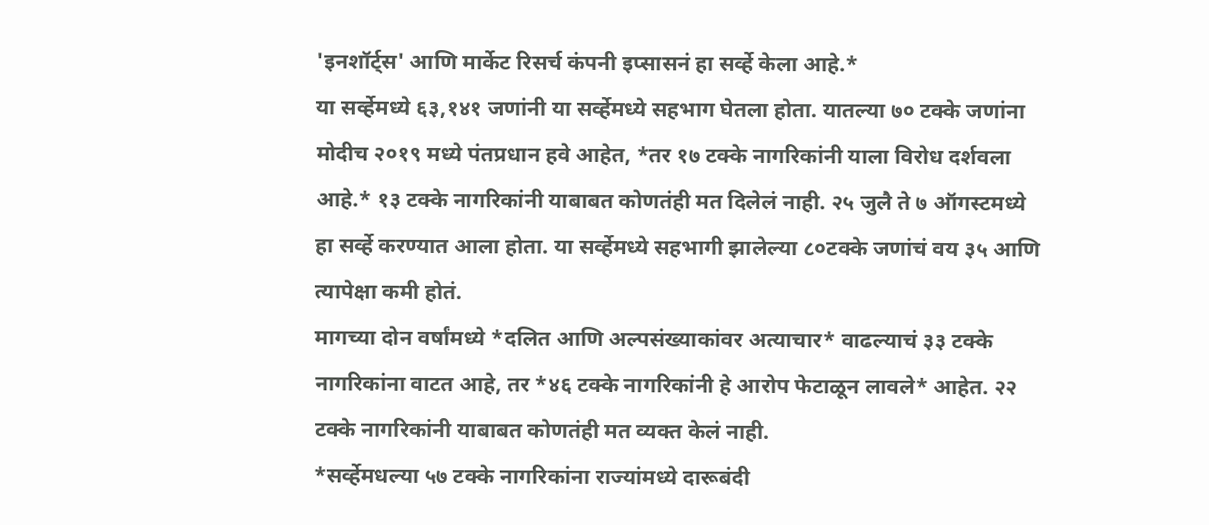'इनशॉर्ट्स' आणि मार्केट रिसर्च कंपनी इप्सासनं हा सर्व्हे केला आहे.*
या सर्व्हेमध्ये ६३,१४१ जणांनी या सर्व्हेमध्ये सहभाग घेतला होता. यातल्या ७० टक्के जणांना मोदीच २०१९ मध्ये पंतप्रधान हवे आहेत, *तर १७ टक्के नागरिकांनी याला विरोध दर्शवला आहे.* १३ टक्के नागरिकांनी याबाबत कोणतंही मत दिलेलं नाही. २५ जुलै ते ७ ऑगस्टमध्ये हा सर्व्हे करण्यात आला होता. या सर्व्हेमध्ये सहभागी झालेल्या ८०टक्के जणांचं वय ३५ आणि त्यापेक्षा कमी होतं.
मागच्या दोन वर्षांमध्ये *दलित आणि अल्पसंख्याकांवर अत्याचार* वाढल्याचं ३३ टक्के नागरिकांना वाटत आहे, तर *४६ टक्के नागरिकांनी हे आरोप फेटाळून लावले* आहेत. २२ टक्के नागरिकांनी याबाबत कोणतंही मत व्यक्त केलं नाही.
*सर्व्हेमधल्या ५७ टक्के नागरिकांना राज्यांमध्ये दारूबंदी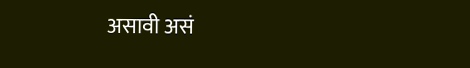असावी असं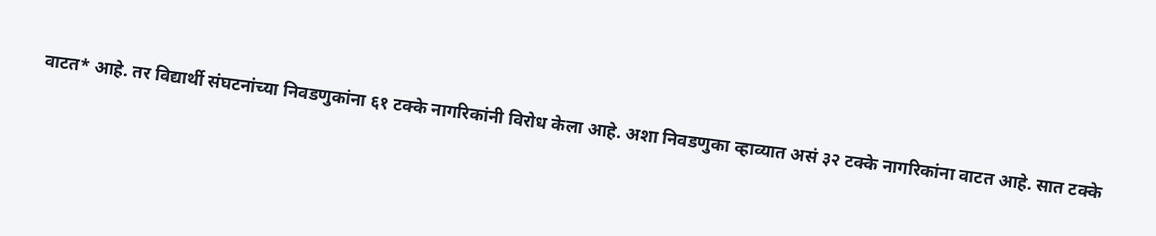वाटत* आहे. तर विद्यार्थी संघटनांच्या निवडणुकांना ६१ टक्के नागरिकांनी विरोध केला आहे. अशा निवडणुका व्हाव्यात असं ३२ टक्के नागरिकांना वाटत आहे. सात टक्के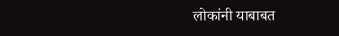लोकांनी याबाबत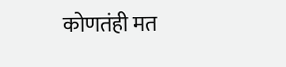कोणतंही मत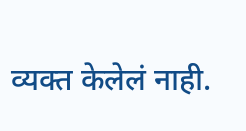व्यक्त केलेलं नाही.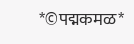*©पद्मकमळ*